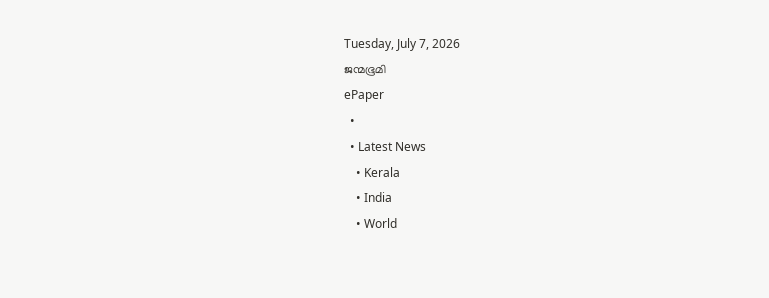Tuesday, July 7, 2026
ജന്മഭൂമി
ePaper
  •
  • Latest News
    • Kerala
    • India
    • World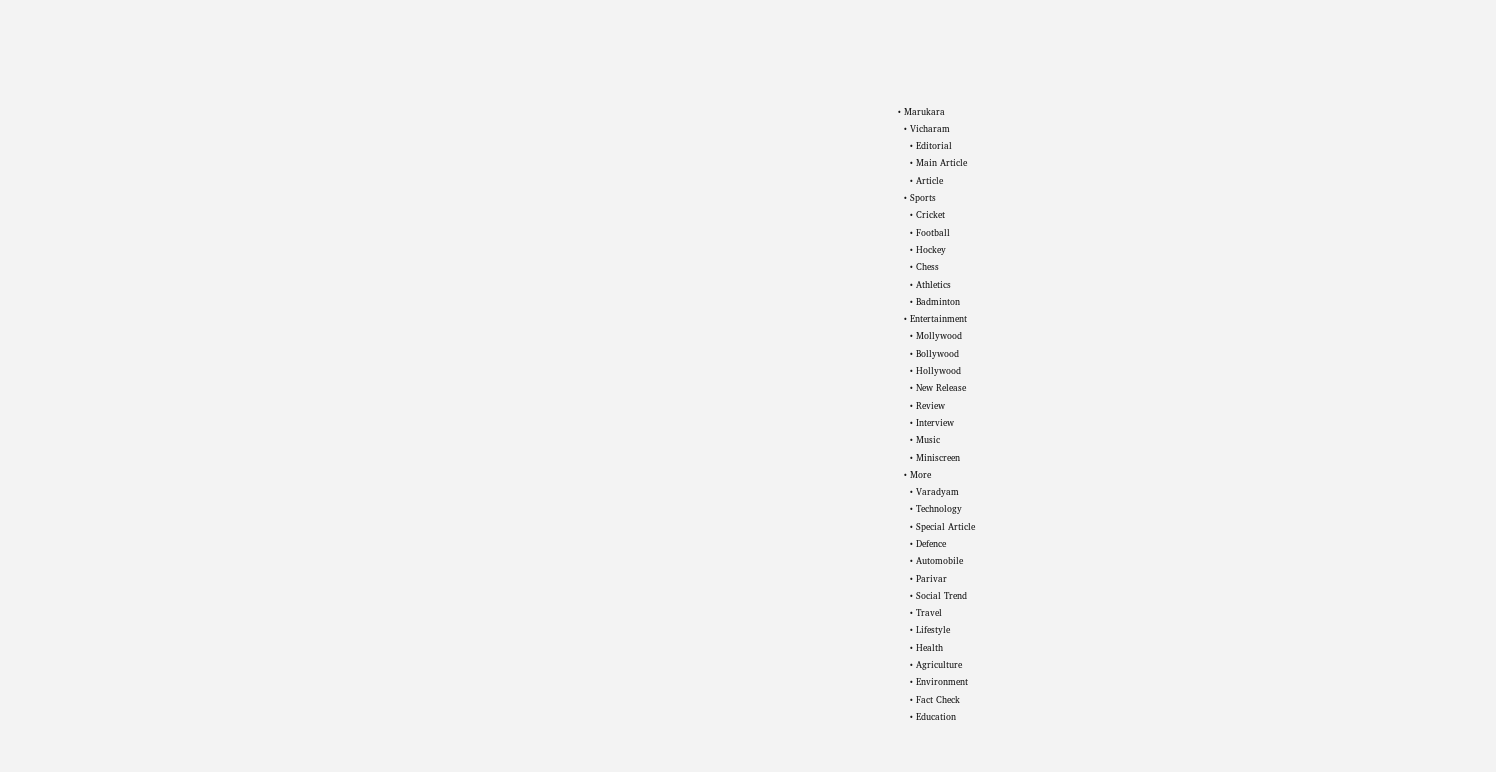• Marukara
  • Vicharam
    • Editorial
    • Main Article
    • Article
  • Sports
    • Cricket
    • Football
    • Hockey
    • Chess
    • Athletics
    • Badminton
  • Entertainment
    • Mollywood
    • Bollywood
    • Hollywood
    • New Release
    • Review
    • Interview
    • Music
    • Miniscreen
  • More
    • Varadyam
    • Technology
    • Special Article
    • Defence
    • Automobile
    • Parivar
    • Social Trend
    • Travel
    • Lifestyle
    • Health
    • Agriculture
    • Environment
    • Fact Check
    • Education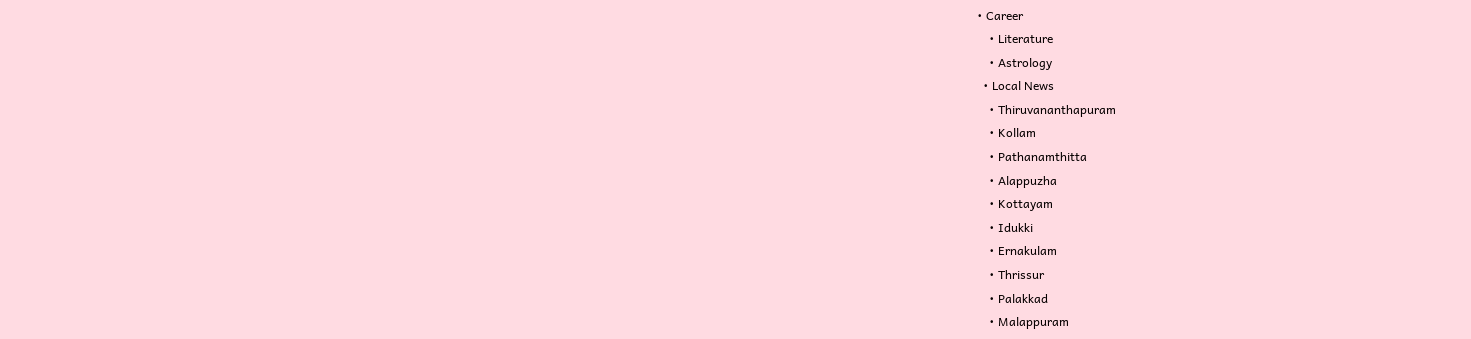• Career
    • Literature
    • Astrology
  • Local News
    • Thiruvananthapuram
    • Kollam
    • Pathanamthitta
    • Alappuzha
    • Kottayam
    • Idukki
    • Ernakulam
    • Thrissur
    • Palakkad
    • Malappuram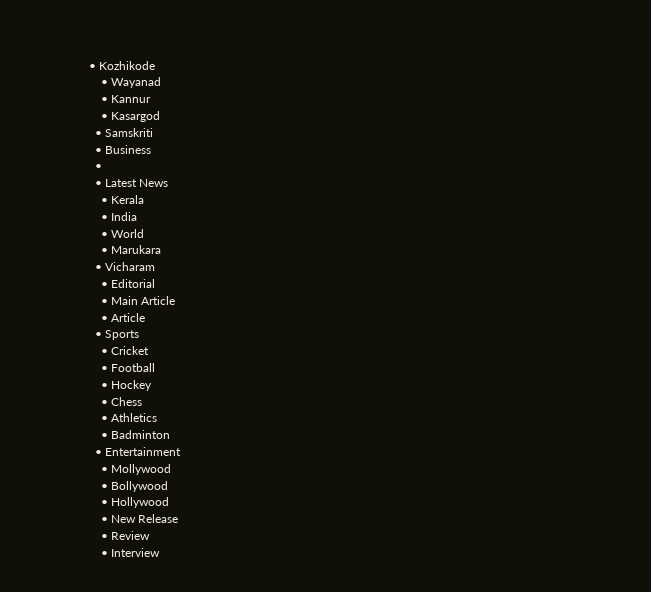• Kozhikode
    • Wayanad
    • Kannur
    • Kasargod
  • Samskriti
  • Business
  •
  • Latest News
    • Kerala
    • India
    • World
    • Marukara
  • Vicharam
    • Editorial
    • Main Article
    • Article
  • Sports
    • Cricket
    • Football
    • Hockey
    • Chess
    • Athletics
    • Badminton
  • Entertainment
    • Mollywood
    • Bollywood
    • Hollywood
    • New Release
    • Review
    • Interview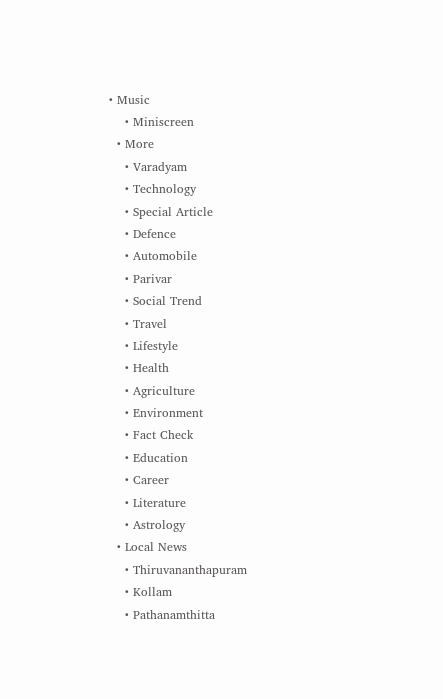• Music
    • Miniscreen
  • More
    • Varadyam
    • Technology
    • Special Article
    • Defence
    • Automobile
    • Parivar
    • Social Trend
    • Travel
    • Lifestyle
    • Health
    • Agriculture
    • Environment
    • Fact Check
    • Education
    • Career
    • Literature
    • Astrology
  • Local News
    • Thiruvananthapuram
    • Kollam
    • Pathanamthitta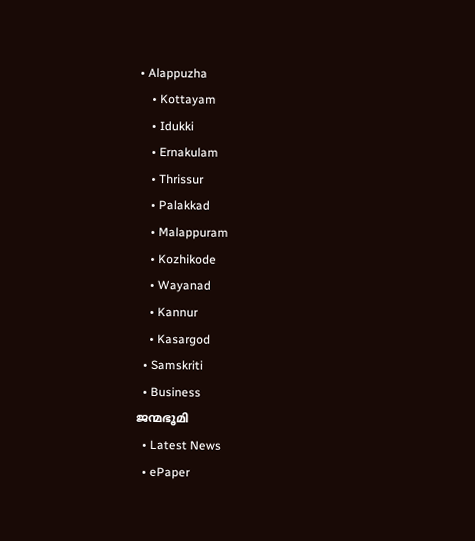• Alappuzha
    • Kottayam
    • Idukki
    • Ernakulam
    • Thrissur
    • Palakkad
    • Malappuram
    • Kozhikode
    • Wayanad
    • Kannur
    • Kasargod
  • Samskriti
  • Business
ജന്മഭൂമി
  • Latest News
  • ePaper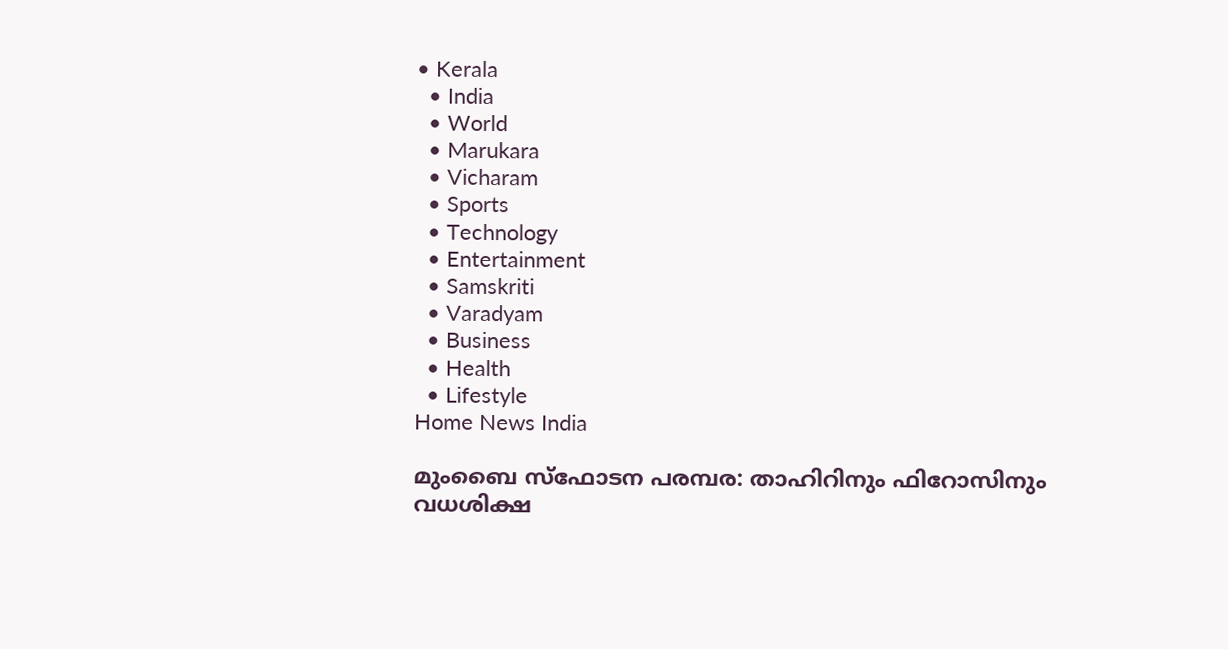• Kerala
  • India
  • World
  • Marukara
  • Vicharam
  • Sports
  • Technology
  • Entertainment
  • Samskriti
  • Varadyam
  • Business
  • Health
  • Lifestyle
Home News India

മുംബൈ സ്‌ഫോടന പരമ്പര: താഹിറിനും ഫിറോസിനും വധശിക്ഷ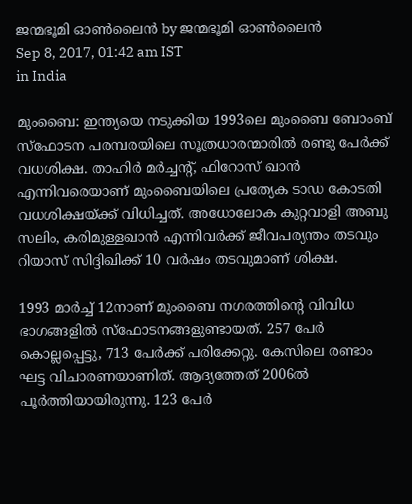ജന്മഭൂമി ഓണ്‍ലൈന്‍ by ജന്മഭൂമി ഓണ്‍ലൈന്‍
Sep 8, 2017, 01:42 am IST
in India

മുംബൈ: ഇന്ത്യയെ നടുക്കിയ 1993ലെ മുംബൈ ബോംബ് സ്‌ഫോടന പരമ്പരയിലെ സൂത്രധാരന്മാരില്‍ രണ്ടു പേര്‍ക്ക് വധശിക്ഷ. താഹിര്‍ മര്‍ച്ചന്റ്, ഫിറോസ് ഖാന്‍ എന്നിവരെയാണ് മുംബൈയിലെ പ്രത്യേക ടാഡ കോടതി വധശിക്ഷയ്‌ക്ക് വിധിച്ചത്. അധോലോക കുറ്റവാളി അബു സലിം, കരിമുള്ളഖാന്‍ എന്നിവര്‍ക്ക് ജീവപര്യന്തം തടവും റിയാസ് സിദ്ദിഖിക്ക് 10 വര്‍ഷം തടവുമാണ് ശിക്ഷ.

1993 മാര്‍ച്ച് 12നാണ് മുംബൈ നഗരത്തിന്റെ വിവിധ ഭാഗങ്ങളില്‍ സ്‌ഫോടനങ്ങളുണ്ടായത്. 257 പേര്‍ കൊല്ലപ്പെട്ടു, 713 പേര്‍ക്ക് പരിക്കേറ്റു. കേസിലെ രണ്ടാം ഘട്ട വിചാരണയാണിത്. ആദ്യത്തേത് 2006ല്‍ പൂര്‍ത്തിയായിരുന്നു. 123 പേര്‍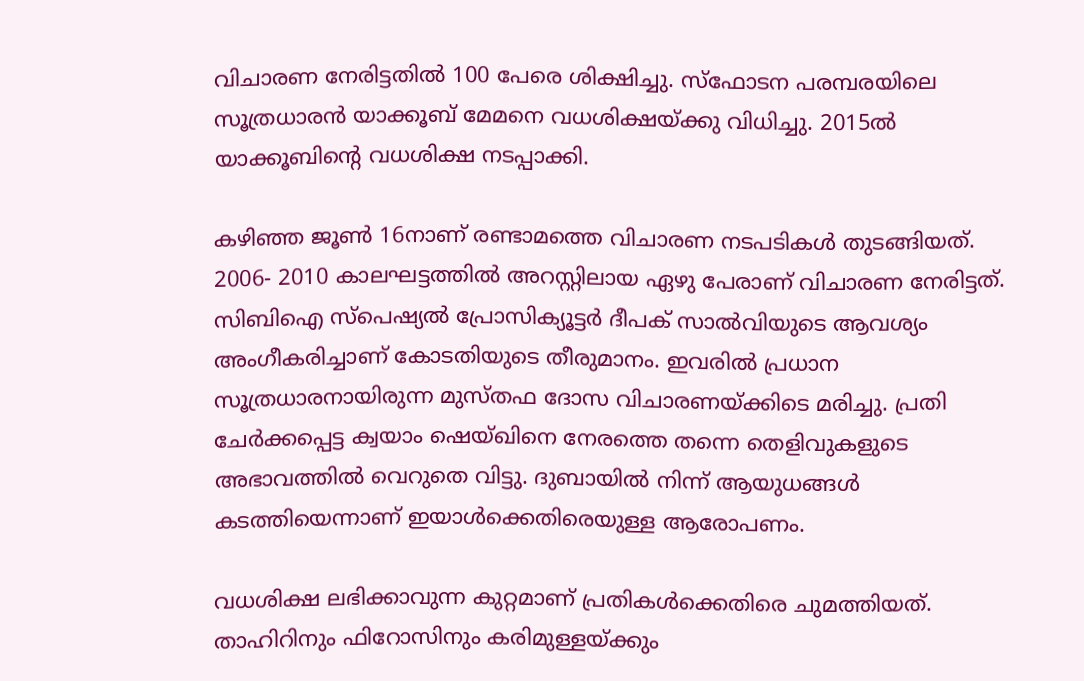വിചാരണ നേരിട്ടതില്‍ 100 പേരെ ശിക്ഷിച്ചു. സ്‌ഫോടന പരമ്പരയിലെ സൂത്രധാരന്‍ യാക്കൂബ് മേമനെ വധശിക്ഷയ്‌ക്കു വിധിച്ചു. 2015ല്‍ യാക്കൂബിന്റെ വധശിക്ഷ നടപ്പാക്കി.

കഴിഞ്ഞ ജൂണ്‍ 16നാണ് രണ്ടാമത്തെ വിചാരണ നടപടികള്‍ തുടങ്ങിയത്. 2006- 2010 കാലഘട്ടത്തില്‍ അറസ്റ്റിലായ ഏഴു പേരാണ് വിചാരണ നേരിട്ടത്. സിബിഐ സ്‌പെഷ്യല്‍ പ്രോസിക്യൂട്ടര്‍ ദീപക് സാല്‍വിയുടെ ആവശ്യം അംഗീകരിച്ചാണ് കോടതിയുടെ തീരുമാനം. ഇവരില്‍ പ്രധാന സൂത്രധാരനായിരുന്ന മുസ്തഫ ദോസ വിചാരണയ്‌ക്കിടെ മരിച്ചു. പ്രതി ചേര്‍ക്കപ്പെട്ട ക്വയാം ഷെയ്ഖിനെ നേരത്തെ തന്നെ തെളിവുകളുടെ അഭാവത്തില്‍ വെറുതെ വിട്ടു. ദുബായില്‍ നിന്ന് ആയുധങ്ങള്‍ കടത്തിയെന്നാണ് ഇയാള്‍ക്കെതിരെയുള്ള ആരോപണം.

വധശിക്ഷ ലഭിക്കാവുന്ന കുറ്റമാണ് പ്രതികള്‍ക്കെതിരെ ചുമത്തിയത്. താഹിറിനും ഫിറോസിനും കരിമുള്ളയ്‌ക്കും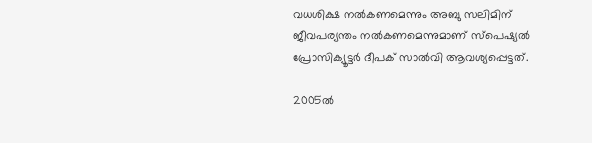വധശിക്ഷ നല്‍കണമെന്നും അബു സലിമിന് ജീവപര്യന്തം നല്‍കണമെന്നുമാണ് സ്‌പെഷ്യല്‍ പ്രോസിക്യൂട്ടര്‍ ദീപക് സാല്‍വി ആവശ്യപ്പെട്ടത്.

2005ല്‍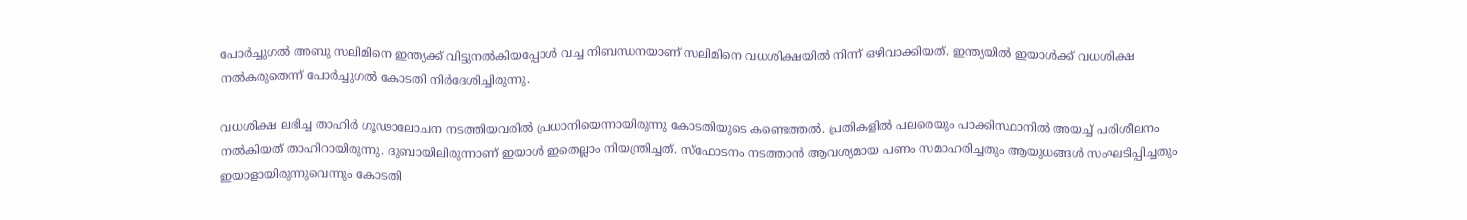പോര്‍ച്ചുഗല്‍ അബു സലിമിനെ ഇന്ത്യക്ക് വിട്ടുനല്‍കിയപ്പോള്‍ വച്ച നിബന്ധനയാണ് സലിമിനെ വധശിക്ഷയില്‍ നിന്ന് ഒഴിവാക്കിയത്. ഇന്ത്യയില്‍ ഇയാള്‍ക്ക് വധശിക്ഷ നല്‍കരുതെന്ന് പോര്‍ച്ചുഗല്‍ കോടതി നിര്‍ദേശിച്ചിരുന്നു.

വധശിക്ഷ ലഭിച്ച താഹിര്‍ ഗൂഢാലോചന നടത്തിയവരില്‍ പ്രധാനിയെന്നായിരുന്നു കോടതിയുടെ കണ്ടെത്തല്‍. പ്രതികളില്‍ പലരെയും പാക്കിസ്ഥാനില്‍ അയച്ച് പരിശീലനം നല്‍കിയത് താഹിറായിരുന്നു. ദുബായിലിരുന്നാണ് ഇയാള്‍ ഇതെല്ലാം നിയന്ത്രിച്ചത്. സ്‌ഫോടനം നടത്താന്‍ ആവശ്യമായ പണം സമാഹരിച്ചതും ആയുധങ്ങള്‍ സംഘടിപ്പിച്ചതും ഇയാളായിരുന്നുവെന്നും കോടതി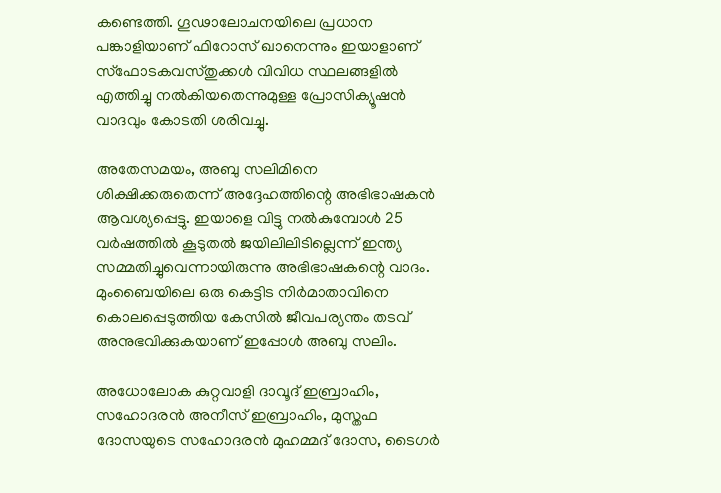കണ്ടെത്തി. ഗൂഢാലോചനയിലെ പ്രധാന പങ്കാളിയാണ് ഫിറോസ് ഖാനെന്നും ഇയാളാണ് സ്‌ഫോടകവസ്തുക്കള്‍ വിവിധ സ്ഥലങ്ങളില്‍ എത്തിച്ചു നല്‍കിയതെന്നുമുള്ള പ്രോസിക്യൂഷന്‍ വാദവും കോടതി ശരിവച്ചു.

അതേസമയം, അബു സലിമിനെ ശിക്ഷിക്കരുതെന്ന് അദ്ദേഹത്തിന്റെ അഭിഭാഷകന്‍ ആവശ്യപ്പെട്ടു. ഇയാളെ വിട്ടു നല്‍കുമ്പോള്‍ 25 വര്‍ഷത്തില്‍ കൂടുതല്‍ ജയിലിലിടില്ലെന്ന് ഇന്ത്യ സമ്മതിച്ചുവെന്നായിരുന്നു അഭിഭാഷകന്റെ വാദം. മുംബൈയിലെ ഒരു കെട്ടിട നിര്‍മാതാവിനെ കൊലപ്പെടുത്തിയ കേസില്‍ ജീവപര്യന്തം തടവ് അനുഭവിക്കുകയാണ് ഇപ്പോള്‍ അബു സലിം.

അധോലോക കുറ്റവാളി ദാവൂദ് ഇബ്രാഹിം, സഹോദരന്‍ അനീസ് ഇബ്രാഹിം, മുസ്തഫ ദോസയുടെ സഹോദരന്‍ മുഹമ്മദ് ദോസ, ടൈഗര്‍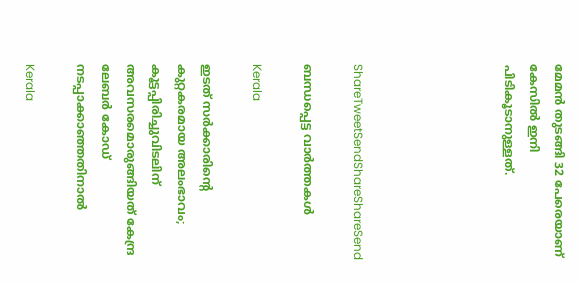മേമന്‍ തുടങ്ങി 32 പേരെയാണ് കേസില്‍ ഇനി പിടികൂടാനുള്ളത്.





ShareTweetSendShareShareSend

ബന്ധപ്പെട്ട വാര്‍ത്തകള്‍

Kerala

ഇടത് സര്‍ക്കാരിന്റെ കുറ്റകരമായ അലംഭാവം; കൂട്ടപ്പിരിച്ചുവിടലിന് അവസരമൊരുങ്ങിയത് കേന്ദ്ര ലേബര്‍ കോഡ് നടപ്പാക്കാഞ്ഞതിനാല്‍

Kerala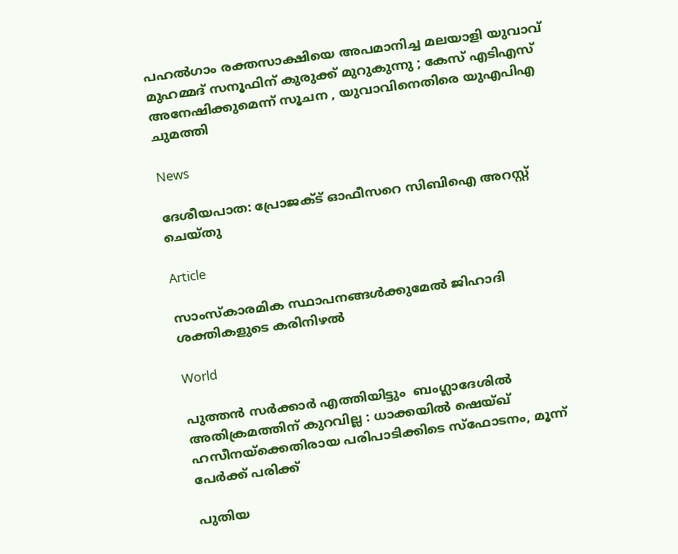പഹൽഗാം രക്തസാക്ഷിയെ അപമാനിച്ച മലയാളി യുവാവ് മുഹമ്മദ് സനൂഫിന് കുരുക്ക് മുറുകുന്നു ; കേസ് എടിഎസ് അനേഷിക്കുമെന്ന് സൂചന , യുവാവിനെതിരെ യുഎപിഎ ചുമത്തി

News

ദേശീയപാത: പ്രോജക്ട് ഓഫീസറെ സിബിഐ അറസ്റ്റ് ചെയ്തു

Article

സാംസ്‌കാരമിക സ്ഥാപനങ്ങള്‍ക്കുമേല്‍ ജിഹാദി ശക്തികളുടെ കരിനിഴല്‍

World

പുത്തൻ സർക്കാർ എത്തിയിട്ടും  ബംഗ്ലാദേശിൽ അതിക്രമത്തിന് കുറവില്ല : ധാക്കയിൽ ഷെയ്ഖ് ഹസീനയ്‌ക്കെതിരായ പരിപാടിക്കിടെ സ്‌ഫോടനം, മൂന്ന് പേർക്ക് പരിക്ക്

പുതിയ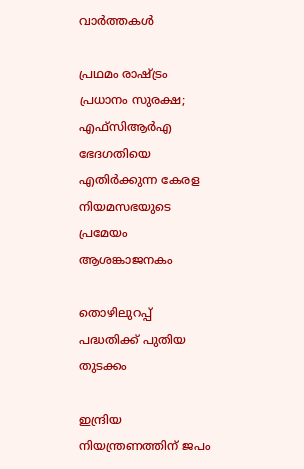വാര്‍ത്തകള്‍

പ്രഥമം രാഷ്‌ട്രം പ്രധാനം സുരക്ഷ; എഫ്‌സിആര്‍എ ഭേദഗതിയെ എതിര്‍ക്കുന്ന കേരള നിയമസഭയുടെ പ്രമേയം ആശങ്കാജനകം

തൊഴിലുറപ്പ് പദ്ധതിക്ക് പുതിയ തുടക്കം

ഇന്ദ്രിയ നിയന്ത്രണത്തിന് ജപം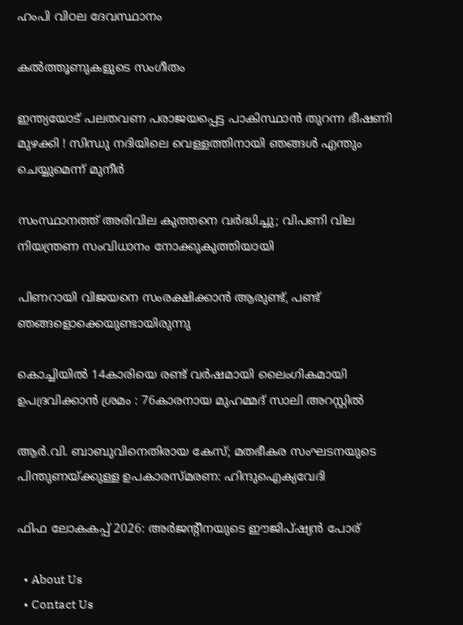ഹംപി വിഠല ദേവസ്ഥാനം

കല്‍ത്തൂണുകളുടെ സംഗീതം

ഇന്ത്യയോട് പലതവണ പരാജയപ്പെട്ട പാകിസ്ഥാൻ തുറന്ന ഭീഷണി മുഴക്കി ! സിന്ധു നദിയിലെ വെള്ളത്തിനായി ഞങ്ങൾ എന്തും ചെയ്യുമെന്ന് മുനീർ

സംസ്ഥാനത്ത് അരിവില കുത്തനെ വര്‍ദ്ധിച്ചു; വിപണി വില നിയന്ത്രണ സംവിധാനം നോക്കുകുത്തിയായി

പിണറായി വിജയനെ സംരക്ഷിക്കാന്‍ ആരുണ്ട്, പണ്ട് ഞങ്ങളൊക്കെയുണ്ടായിരുന്നു

കൊച്ചിയിൽ 14കാരിയെ രണ്ട് വർഷമായി ലൈംഗികമായി ഉപദ്രവിക്കാൻ ശ്രമം : 76കാരനായ മുഹമ്മദ് സാലി അറസ്റ്റിൽ

ആര്‍.വി. ബാബുവിനെതിരായ കേസ്; മതഭീകര സംഘടനയുടെ പിന്തുണയ്‌ക്കുള്ള ഉപകാരസ്മരണ: ഹിന്ദുഐക്യവേദി

ഫിഫ ലോകകപ്പ് 2026: അര്‍ജന്റീനയുടെ ഈജിപ്ഷ്യന്‍ പോര്

  • About Us
  • Contact Us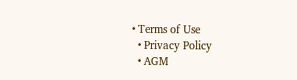• Terms of Use
  • Privacy Policy
  • AGM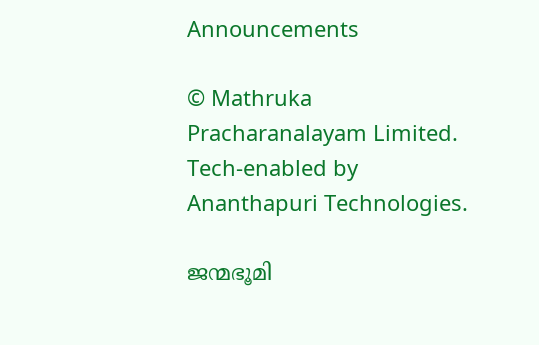Announcements

© Mathruka Pracharanalayam Limited.
Tech-enabled by Ananthapuri Technologies.

ജന്മഭൂമി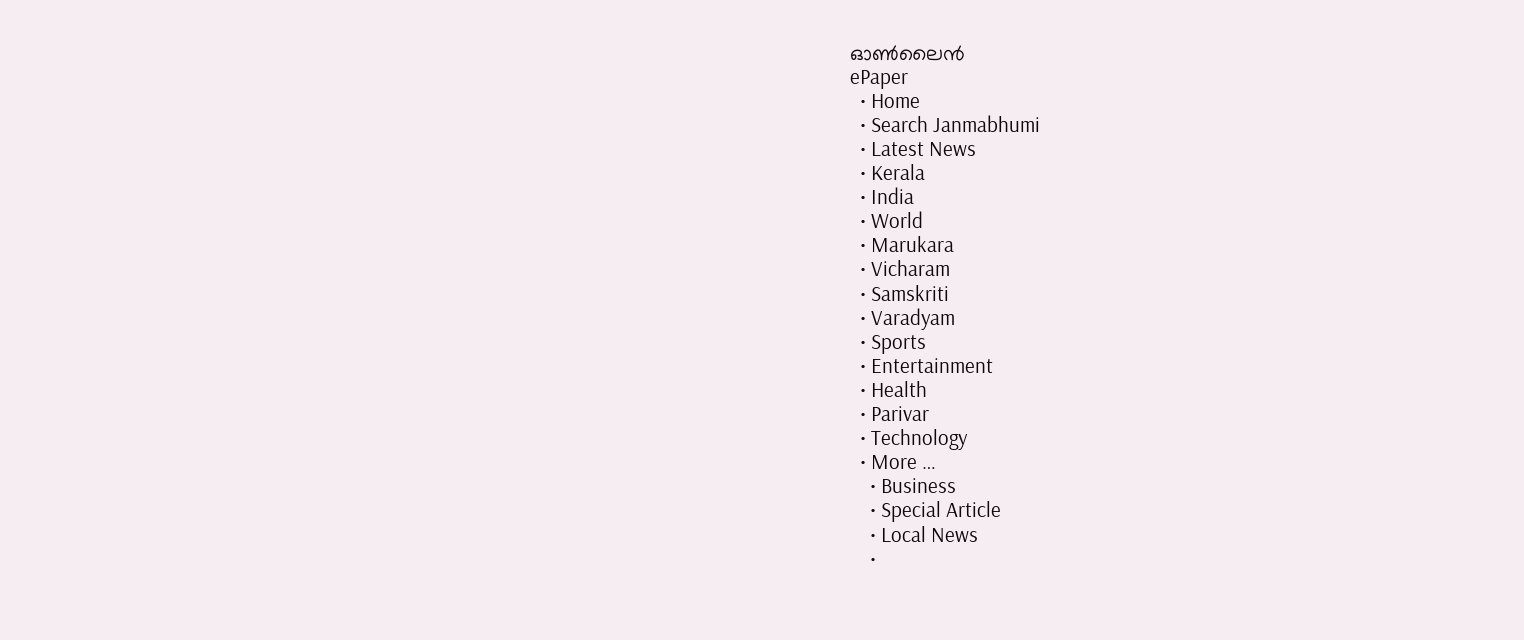ഓണ്‍ലൈന്‍
ePaper
  • Home
  • Search Janmabhumi
  • Latest News
  • Kerala
  • India
  • World
  • Marukara
  • Vicharam
  • Samskriti
  • Varadyam
  • Sports
  • Entertainment
  • Health
  • Parivar
  • Technology
  • More …
    • Business
    • Special Article
    • Local News
    •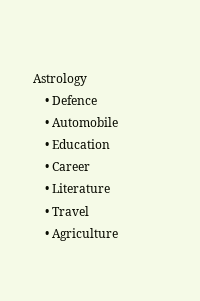Astrology
    • Defence
    • Automobile
    • Education
    • Career
    • Literature
    • Travel
    • Agriculture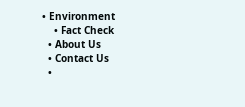• Environment
    • Fact Check
  • About Us
  • Contact Us
  •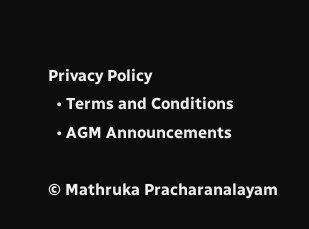Privacy Policy
  • Terms and Conditions
  • AGM Announcements

© Mathruka Pracharanalayam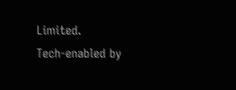Limited.
Tech-enabled by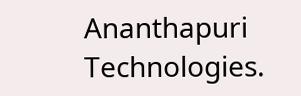Ananthapuri Technologies.